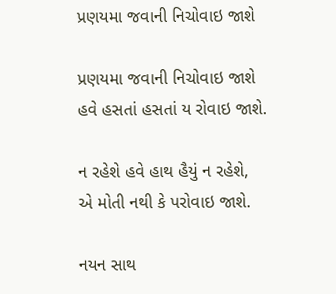પ્રણયમા જવાની નિચોવાઇ જાશે

પ્રણયમા જવાની નિચોવાઇ જાશે
હવે હસતાં હસતાં ય રોવાઇ જાશે.

ન રહેશે હવે હાથ હૈયું ન રહેશે,
એ મોતી નથી કે પરોવાઇ જાશે.

નયન સાથ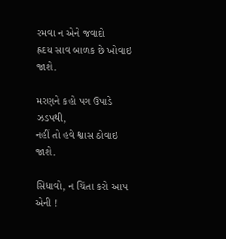રમવા ન એને જવાદો
હ્રદય સાવ બાળક છે ખોવાઇ જાશે.

મરણને કહો પગ ઉપાડે ઝડપથી,
નહીં તો હવે શ્વાસ ઠોવાઇ જાશે.

સિધાવો, ન ચિંતા કરો આપ એની !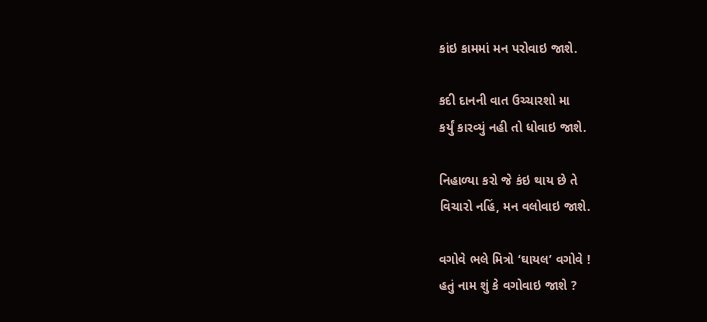કાંઇ કામમાં મન પરોવાઇ જાશે.

કદી દાનની વાત ઉચ્ચારશો મા
કર્યું કારવ્યું નહી તો ધોવાઇ જાશે.

નિહાળ્યા કરો જે કંઇ થાય છે તે
વિચારો નહિં, મન વલોવાઇ જાશે.

વગોવે ભલે મિત્રો ‘ઘાયલ’ વગોવે !
હતું નામ શું કે વગોવાઇ જાશે ?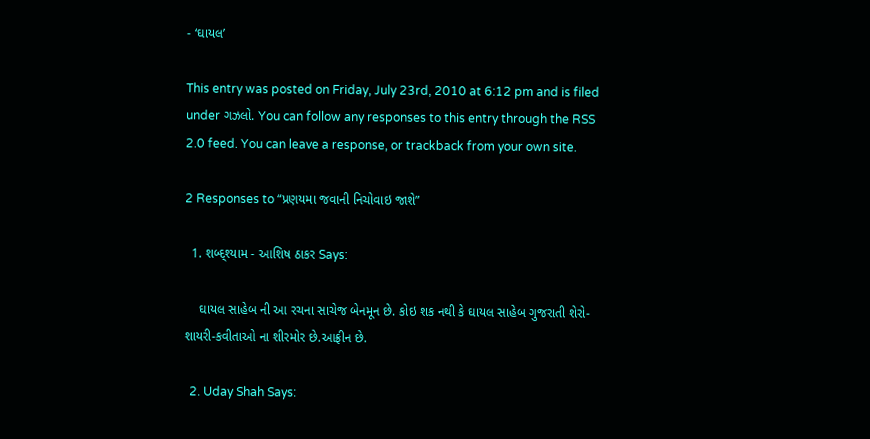- ‘ઘાયલ’

This entry was posted on Friday, July 23rd, 2010 at 6:12 pm and is filed under ગઝલો. You can follow any responses to this entry through the RSS 2.0 feed. You can leave a response, or trackback from your own site.

2 Responses to “પ્રણયમા જવાની નિચોવાઇ જાશે”

  1. શબ્દ્શ્યામ - આશિષ ઠાકર Says:

    ઘાયલ સાહેબ ની આ રચના સાચેજ બેનમૂન છે. કોઇ શક નથી કે ઘાયલ સાહેબ ગુજરાતી શેરો-શાયરી-કવીતાઓ ના શીરમોર છે.આફ્રીન છે.

  2. Uday Shah Says: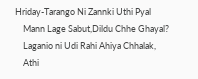Hriday-Tarango Ni Zannki Uthi Pyal
    Mann Lage Sabut,Dildu Chhe Ghayal?
    Laganio ni Udi Rahi Ahiya Chhalak,
    Athi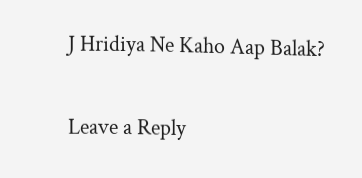J Hridiya Ne Kaho Aap Balak?

Leave a Reply